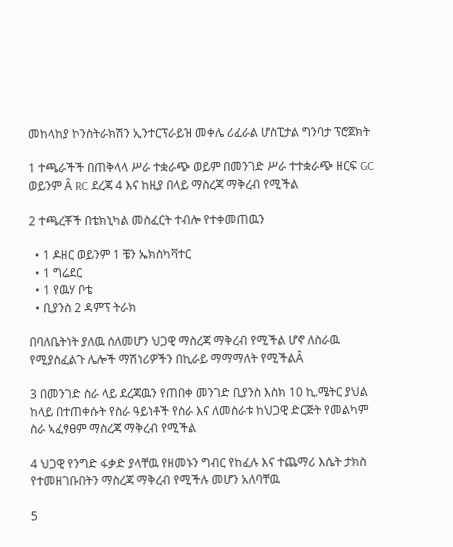መከላከያ ኮንስትራክሽን ኢንተርፕራይዝ መቀሌ ሪፈራል ሆስፒታል ግንባታ ፕሮጀክት

1 ተጫራችች በጠቅላላ ሥራ ተቋራጭ ወይም በመንገድ ሥራ ተተቋራጭ ዘርፍ GC ወይንም Â RC ደረጃ 4 እና ከዚያ በላይ ማስረጃ ማቅረብ የሚችል

2 ተጫረቾች በቴክኒካል መስፈርት ተብሎ የተቀመጠዉን

  • 1 ዶዘር ወይንም 1 ቼን ኤክስካቫተር
  • 1 ግሬደር
  • 1 የዉሃ ቦቴ
  • ቢያንስ 2 ዳምፕ ትራክ

በባለቤትነት ያለዉ ሰለመሆን ህጋዊ ማስረጃ ማቅረብ የሚችል ሆኖ ለስራዉ የሚያስፈልጉ ሌሎች ማሽነሪዎችን በኪራይ ማማማለት የሚችልÂ

3 በመንገድ ስራ ላይ ደረጃዉን የጠበቀ መንገድ ቢያንስ እስክ 10 ኪ.ሜትር ያህል ከላይ በተጠቀሱት የስራ ዓይነቶች የስራ እና ለመስራቱ ከህጋዊ ድርጅት የመልካም ስራ ኣፈፃፀም ማስረጃ ማቅረብ የሚችል

4 ህጋዊ የንግድ ፋቃድ ያላቸዉ የዘመኑን ግብር የከፈሉ እና ተጨማሪ እሴት ታክስ የተመዘገቡበትን ማስረጃ ማቅረብ የሚችሉ መሆን አለባቸዉ

5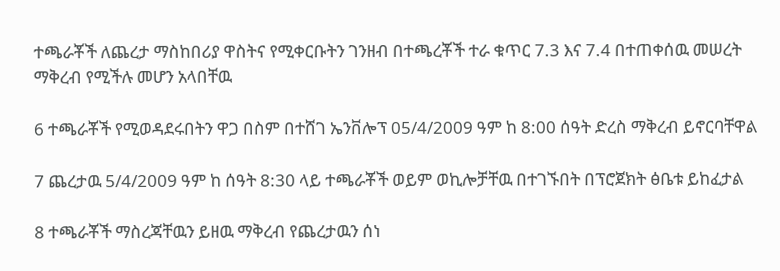ተጫራቾች ለጨረታ ማስከበሪያ ዋስትና የሚቀርቡትን ገንዘብ በተጫረቾች ተራ ቁጥር 7.3 እና 7.4 በተጠቀሰዉ መሠረት ማቅረብ የሚችሉ መሆን አላበቸዉ

6 ተጫራቾች የሚወዳደሩበትን ዋጋ በስም በተሸገ ኤንቨሎፕ 05/4/2009 ዓም ከ 8:00 ሰዓት ድረስ ማቅረብ ይኖርባቸዋል

7 ጨረታዉ 5/4/2009 ዓም ከ ሰዓት 8:30 ላይ ተጫራቾች ወይም ወኪሎቻቸዉ በተገኙበት በፕሮጀክት ፅቤቱ ይከፈታል

8 ተጫራቾች ማስረጃቸዉን ይዘዉ ማቅረብ የጨረታዉን ሰነ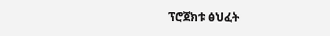ፕሮጀክቱ ፅህፈት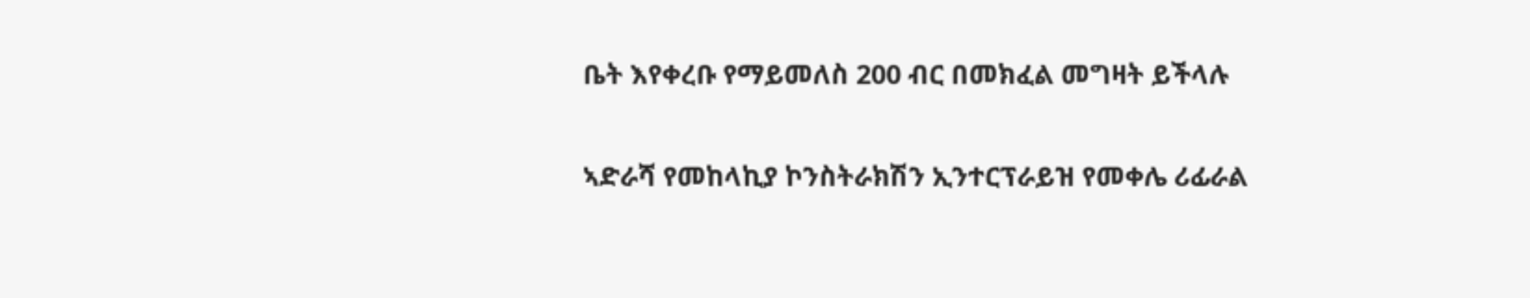ቤት እየቀረቡ የማይመለስ 200 ብር በመክፈል መግዛት ይችላሉ

ኣድራሻ የመከላኪያ ኮንስትራክሽን ኢንተርፕራይዝ የመቀሌ ሪፊራል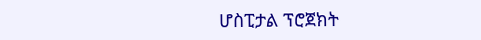ሆስፒታል ፕሮጀክት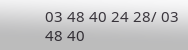03 48 40 24 28/ 03 48 40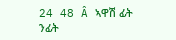24 48 Â ኣዋሽ ፊት ንፊት